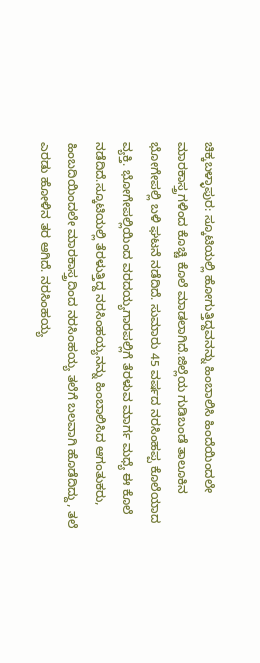ಚಿಕ್ಕಬಳ್ಳಾಪುರ: ಸ್ಕೂಟಿಯಲ್ಲಿ ಹೋಗುತ್ತಿದ್ದವನನ್ನು ಹಿಂಬಾಲಿಸಿ ಹಿಂದೆಯಿಂದಲೇ ಮಾರಕಾಸ್ತ್ರಗಳಿಂದ ಕೊಚ್ಚಿ ಕೊಲೆ ಮಾಡಲಾಗಿದೆ.ಜಿಲ್ಲೆಯ ಗುಡಿಬಂಡೆ ತಾಲೂಕಿನ ಭೋಗೇಪಲ್ಲಿ ಬಳಿ ಘಟನೆ ನಡೆದಿದೆ. ಸುಮಾರು 45 ವರ್ಷದ ನರಸಿಂಹಪ್ಪ ಕೊಲೆಯಾದ ವ್ಯಕ್ತಿ. ಭೋಗೇಪಲ್ಲಿಯಿಂದ ವರದಯ್ಯಗಾರಪಲ್ಲಿಗೆ ತೆರಳುವ ಮಾರ್ಗ ಮಧ್ಯೆ ಈ ಕೊಲೆ ನಡೆದಿದೆ.ಸ್ಕೂಟಿಯಲ್ಲಿ ತೆರಳುತ್ತಿದ್ದ ನರಸಿಂಹಯ್ಯನನ್ನು ಹಿಂಬಾಲಿಸಿದ ಆಗಂತುಕರು, ಹಿಂಬದಿಯಿಂದಲೇ ಮಾರಕಾಸ್ತ್ರದಿಂದ ನರಸಿಂಹಯ್ಯ ತಲೆಗೆ ಬಲವಾಗಿ ಹೊಡೆದಿದ್ದು, ತಲೆ ಎರಡು ಹೋಳಿನ ತರ ಆಗಿದೆ. ನರಸಿಂಹಯ್ಯ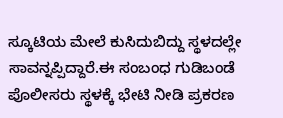ಸ್ಕೂಟಿಯ ಮೇಲೆ ಕುಸಿದುಬಿದ್ದು ಸ್ಥಳದಲ್ಲೇ ಸಾವನ್ನಪ್ಪಿದ್ದಾರೆ.ಈ ಸಂಬಂಧ ಗುಡಿಬಂಡೆ ಪೊಲೀಸರು ಸ್ಥಳಕ್ಕೆ ಭೇಟಿ ನೀಡಿ ಪ್ರಕರಣ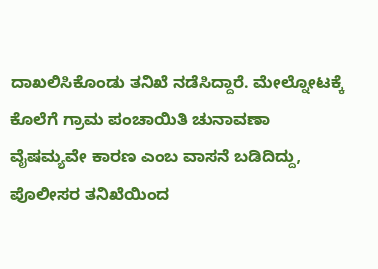ದಾಖಲಿಸಿಕೊಂಡು ತನಿಖೆ ನಡೆಸಿದ್ದಾರೆ. ಮೇಲ್ನೋಟಕ್ಕೆ ಕೊಲೆಗೆ ಗ್ರಾಮ ಪಂಚಾಯಿತಿ ಚುನಾವಣಾ ವೈಷಮ್ಯವೇ ಕಾರಣ ಎಂಬ ವಾಸನೆ ಬಡಿದಿದ್ದು, ಪೊಲೀಸರ ತನಿಖೆಯಿಂದ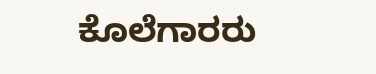ಕೊಲೆಗಾರರು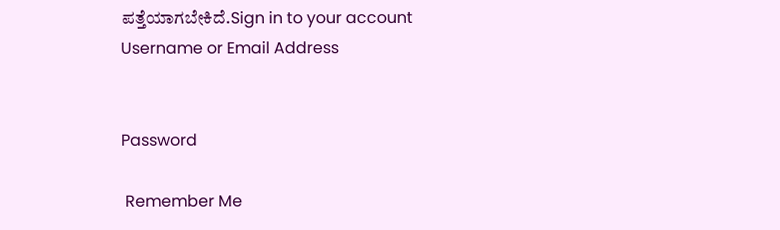ಪತ್ತೆಯಾಗಬೇಕಿದೆ.Sign in to your account
Username or Email Address


Password

 Remember Me